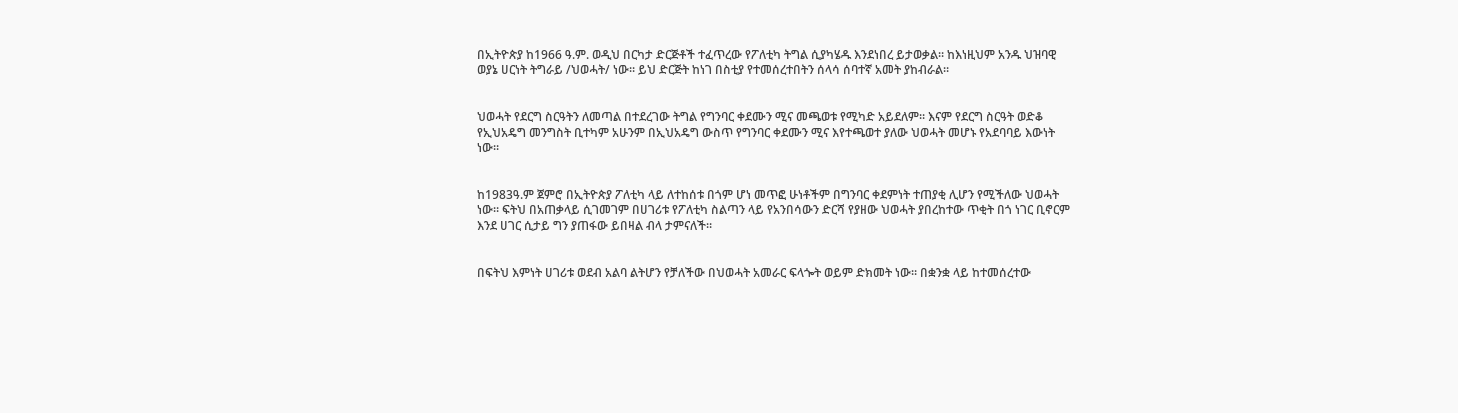በኢትዮጵያ ከ1966 ዓ.ም. ወዲህ በርካታ ድርጅቶች ተፈጥረው የፖለቲካ ትግል ሲያካሄዱ እንደነበረ ይታወቃል። ከእነዚህም አንዱ ህዝባዊ ወያኔ ሀርነት ትግራይ /ህወሓት/ ነው። ይህ ድርጅት ከነገ በስቲያ የተመሰረተበትን ሰላሳ ሰባተኛ አመት ያከብራል።


ህወሓት የደርግ ስርዓትን ለመጣል በተደረገው ትግል የግንባር ቀደሙን ሚና መጫወቱ የሚካድ አይደለም። እናም የደርግ ስርዓት ወድቆ የኢህአዴግ መንግስት ቢተካም አሁንም በኢህአዴግ ውስጥ የግንባር ቀደሙን ሚና እየተጫወተ ያለው ህወሓት መሆኑ የአደባባይ እውነት ነው።


ከ1983ዓ.ም ጀምሮ በኢትዮጵያ ፖለቲካ ላይ ለተከሰቱ በጎም ሆነ መጥፎ ሁነቶችም በግንባር ቀደምነት ተጠያቂ ሊሆን የሚችለው ህወሓት ነው። ፍትህ በአጠቃላይ ሲገመገም በሀገሪቱ የፖለቲካ ስልጣን ላይ የአንበሳውን ድርሻ የያዘው ህወሓት ያበረከተው ጥቂት በጎ ነገር ቢኖርም እንደ ሀገር ሲታይ ግን ያጠፋው ይበዛል ብላ ታምናለች።


በፍትህ እምነት ሀገሪቱ ወደብ አልባ ልትሆን የቻለችው በህወሓት አመራር ፍላጐት ወይም ድክመት ነው። በቋንቋ ላይ ከተመሰረተው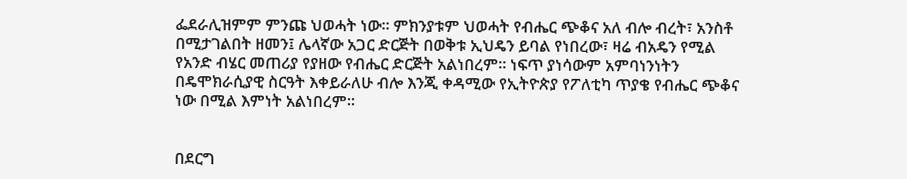ፌደራሊዝምም ምንጩ ህወሓት ነው። ምክንያቱም ህወሓት የብሔር ጭቆና አለ ብሎ ብረት፣ አንስቶ በሚታገልበት ዘመን፤ ሌላኛው አጋር ድርጅት በወቅቱ ኢህዴን ይባል የነበረው፣ ዛሬ ብአዴን የሚል የአንድ ብሄር መጠሪያ የያዘው የብሔር ድርጅት አልነበረም። ነፍጥ ያነሳውም አምባነንነትን በዴሞክራሲያዊ ስርዓት እቀይራለሁ ብሎ እንጂ ቀዳሚው የኢትዮጵያ የፖለቲካ ጥያቄ የብሔር ጭቆና ነው በሚል እምነት አልነበረም።


በደርግ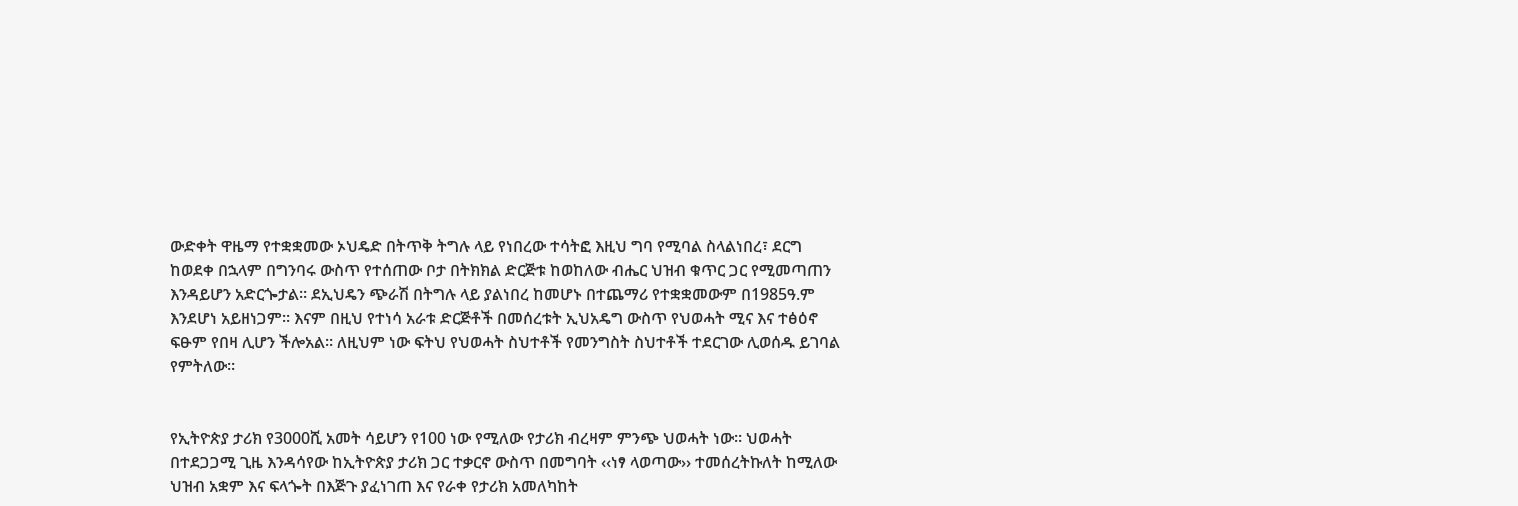ውድቀት ዋዜማ የተቋቋመው ኦህዴድ በትጥቅ ትግሉ ላይ የነበረው ተሳትፎ እዚህ ግባ የሚባል ስላልነበረ፣ ደርግ ከወደቀ በኋላም በግንባሩ ውስጥ የተሰጠው ቦታ በትክክል ድርጅቱ ከወከለው ብሔር ህዝብ ቁጥር ጋር የሚመጣጠን እንዳይሆን አድርጐታል። ደኢህዴን ጭራሽ በትግሉ ላይ ያልነበረ ከመሆኑ በተጨማሪ የተቋቋመውም በ1985ዓ.ም እንደሆነ አይዘነጋም። እናም በዚህ የተነሳ አራቱ ድርጅቶች በመሰረቱት ኢህአዴግ ውስጥ የህወሓት ሚና እና ተፅዕኖ ፍፁም የበዛ ሊሆን ችሎአል። ለዚህም ነው ፍትህ የህወሓት ስህተቶች የመንግስት ስህተቶች ተደርገው ሊወሰዱ ይገባል የምትለው።


የኢትዮጵያ ታሪክ የ3000ሺ አመት ሳይሆን የ100 ነው የሚለው የታሪክ ብረዛም ምንጭ ህወሓት ነው። ህወሓት በተደጋጋሚ ጊዜ እንዳሳየው ከኢትዮጵያ ታሪክ ጋር ተቃርኖ ውስጥ በመግባት ‹‹ነፃ ላወጣው›› ተመሰረትኩለት ከሚለው ህዝብ አቋም እና ፍላጐት በእጅጉ ያፈነገጠ እና የራቀ የታሪክ አመለካከት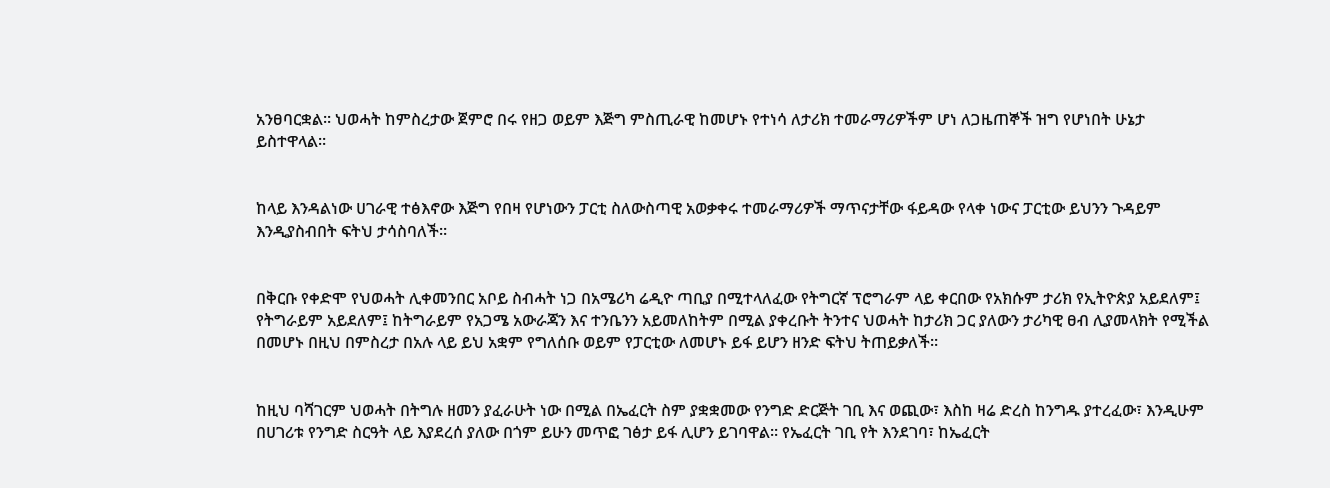አንፀባርቋል፡፡ ህወሓት ከምስረታው ጀምሮ በሩ የዘጋ ወይም እጅግ ምስጢራዊ ከመሆኑ የተነሳ ለታሪክ ተመራማሪዎችም ሆነ ለጋዜጠኞች ዝግ የሆነበት ሁኔታ ይስተዋላል።


ከላይ እንዳልነው ሀገራዊ ተፅእኖው እጅግ የበዛ የሆነውን ፓርቲ ስለውስጣዊ አወቃቀሩ ተመራማሪዎች ማጥናታቸው ፋይዳው የላቀ ነውና ፓርቲው ይህንን ጉዳይም እንዲያስብበት ፍትህ ታሳስባለች።


በቅርቡ የቀድሞ የህወሓት ሊቀመንበር አቦይ ስብሓት ነጋ በአሜሪካ ሬዲዮ ጣቢያ በሚተላለፈው የትግርኛ ፕሮግራም ላይ ቀርበው የአክሱም ታሪክ የኢትዮጵያ አይደለም፤ የትግራይም አይደለም፤ ከትግራይም የአጋሜ አውራጃን እና ተንቤንን አይመለከትም በሚል ያቀረቡት ትንተና ህወሓት ከታሪክ ጋር ያለውን ታሪካዊ ፀብ ሊያመላክት የሚችል በመሆኑ በዚህ በምስረታ በአሉ ላይ ይህ አቋም የግለሰቡ ወይም የፓርቲው ለመሆኑ ይፋ ይሆን ዘንድ ፍትህ ትጠይቃለች።


ከዚህ ባሻገርም ህወሓት በትግሉ ዘመን ያፈራሁት ነው በሚል በኤፈርት ስም ያቋቋመው የንግድ ድርጅት ገቢ እና ወጪው፣ እስከ ዛሬ ድረስ ከንግዱ ያተረፈው፣ እንዲሁም በሀገሪቱ የንግድ ስርዓት ላይ እያደረሰ ያለው በጎም ይሁን መጥፎ ገፅታ ይፋ ሊሆን ይገባዋል፡፡ የኤፈርት ገቢ የት እንደገባ፣ ከኤፈርት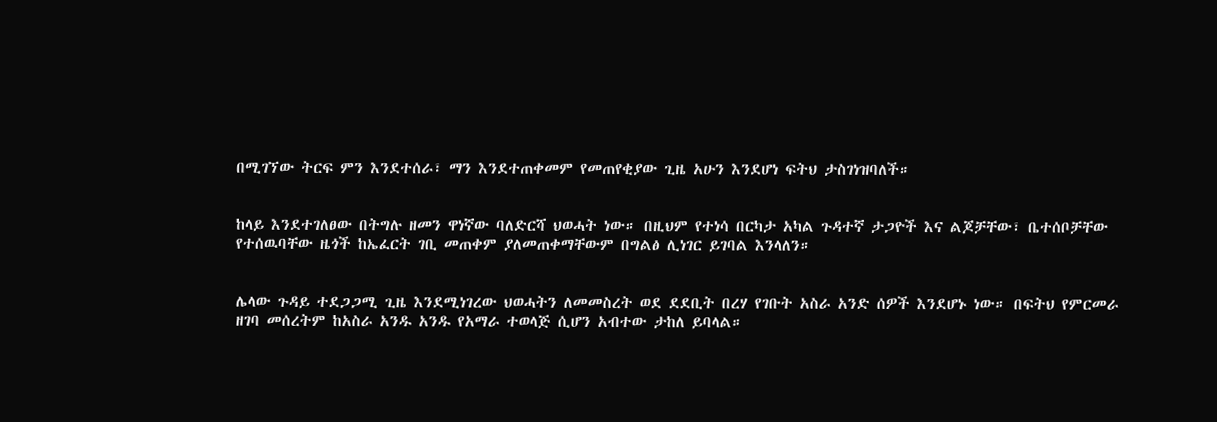በሚገኘው ትርፍ ምን እንደተሰራ፣ ማን እንደተጠቀመም የመጠየቂያው ጊዜ አሁን እንደሆነ ፍትህ ታስገነዝባለች።


ከላይ እንደተገለፀው በትግሉ ዘመን ዋነኛው ባለድርሻ ህወሓት ነው። በዚህም የተነሳ በርካታ አካል ጉዳተኛ ታጋዮች እና ልጆቻቸው፣ ቤተሰቦቻቸው የተሰዉባቸው ዜጎች ከኤፈርት ገቢ መጠቀም ያለመጠቀማቸውም በግልፅ ሊነገር ይገባል እንላለን።


ሌላው ጉዳይ ተደጋጋሚ ጊዜ እንደሚነገረው ህወሓትን ለመመስረት ወደ ደደቢት በረሃ የገቡት አስራ አንድ ሰዎች እንደሆኑ ነው። በፍትህ የምርመራ ዘገባ መሰረትም ከአስራ አንዱ አንዱ የአማራ ተወላጅ ሲሆን አብተው ታከለ ይባላል።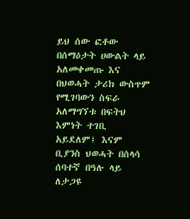ይህ ሰው ፎቶው በሰማዕታት ሀውልት ላይ አለመቀመጡ እና በህወሓት ታሪክ ውስጥም የሚገባውን ስፍራ አለማግኘቱ በፍትህ እምነት ተገቢ አይደለም፤ እናም ቢያንስ ህወሓት በሰላሳ ሰባተኛ በዓሉ ላይ ለታጋዩ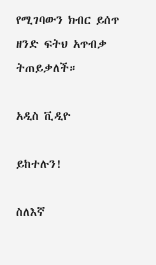የሚገባውን ክብር ይሰጥ ዘንድ ፍትህ አጥብቃ ትጠይቃለች።

አዲስ ቪዲዮ

ይከተሉን!

ስለእኛ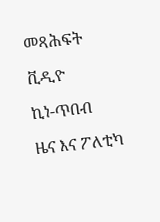መጻሕፍት

ቪዲዮ

ኪነ-ጥበብ

ዜና እና ፖለቲካ